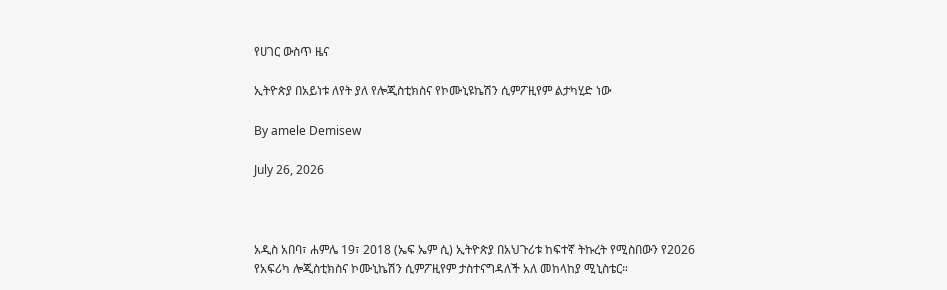የሀገር ውስጥ ዜና

ኢትዮጵያ በአይነቱ ለየት ያለ የሎጂስቲክስና የኮሙኒዩኬሽን ሲምፖዚየም ልታካሂድ ነው

By amele Demisew

July 26, 2026



አዲስ አበባ፣ ሐምሌ 19፣ 2018 (ኤፍ ኤም ሲ) ኢትዮጵያ በአህጉሪቱ ከፍተኛ ትኩረት የሚስበውን የ2026 የአፍሪካ ሎጂስቲክስና ኮሙኒኬሽን ሲምፖዚየም ታስተናግዳለች አለ መከላከያ ሚኒስቴር።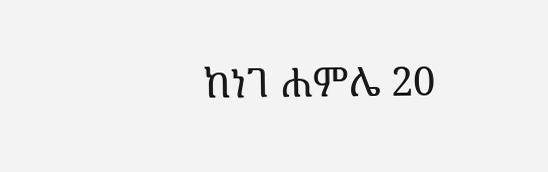ከነገ ሐምሌ 20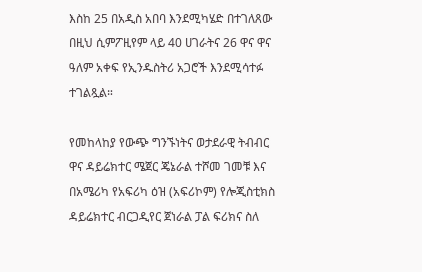እስከ 25 በአዲስ አበባ እንደሚካሄድ በተገለጸው በዚህ ሲምፖዚየም ላይ 40 ሀገራትና 26 ዋና ዋና ዓለም አቀፍ የኢንዱስትሪ አጋሮች እንደሚሳተፉ ተገልጿል።

የመከላከያ የውጭ ግንኙነትና ወታደራዊ ትብብር ዋና ዳይሬክተር ሜጀር ጄኔራል ተሾመ ገመቹ እና በአሜሪካ የአፍሪካ ዕዝ (አፍሪኮም) የሎጂስቲክስ ዳይሬክተር ብርጋዲየር ጀነራል ፓል ፍሪክና ስለ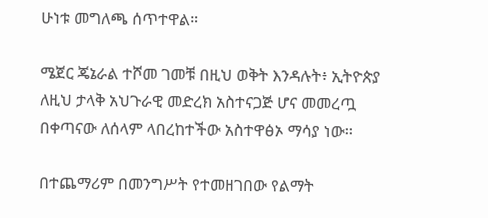ሁነቱ መግለጫ ሰጥተዋል።

ሜጀር ጄኔራል ተሾመ ገመቹ በዚህ ወቅት እንዳሉት፥ ኢትዮጵያ ለዚህ ታላቅ አህጉራዊ መድረክ አስተናጋጅ ሆና መመረጧ በቀጣናው ለሰላም ላበረከተችው አስተዋፅኦ ማሳያ ነው፡፡

በተጨማሪም በመንግሥት የተመዘገበው የልማት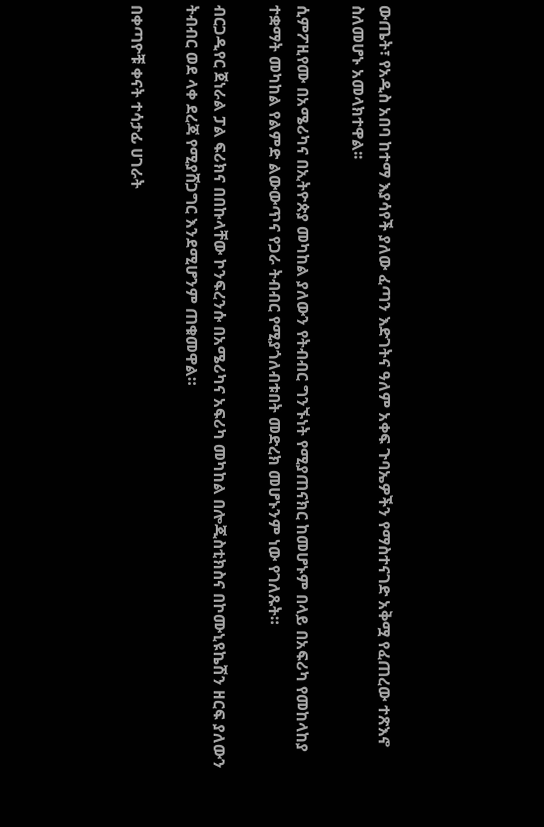ውጤት፣ የአዲስ አበባ ከተማ እያሳየች ያለው ፈጣን እድገትና ዓለም አቀፍ ጉባኤዎችን የማስተናገድ አቅሟ የፈጠረው ተጽእኖ ስለመሆኑ አመላክተዋል፡፡

ሲምፖዚየሙ በአሜሪካና በኢትዮጵያ መካከል ያለውን የትብብር ግንኙነት የሚያጠናክር ከመሆኑም በላይ በአፍሪካ የመከላከያ ተቋማት መካከል የልምድ ልውውጥና የጋራ ትብብር የሚያጎለብቱበት መድረክ መሆኑንም ነው የገለጹት።

ብርጋዲየር ጀነራል ፓል ፍሪክና በበኩላቸው ኮንፍረንሱ በአሜሪካና አፍሪካ መካከል በሎጂስቲክስና በኮሙኒዩኬሽን ዘርፍ ያለውን ትብብር ወደ ላቀ ደረጃ የሚያሸጋግር እንደሚሆንም ጠቁመዋል።

በቀጣዮቹ ቀናት ተሳታፊ ሀገራት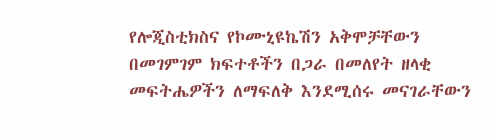የሎጂስቲክስና የኮሙኒዩኬሽን አቅሞቻቸውን በመገምገም ክፍተቶችን በጋራ በመለየት ዘላቂ መፍትሔዎችን ለማፍለቅ እንደሚሰሩ መናገራቸውን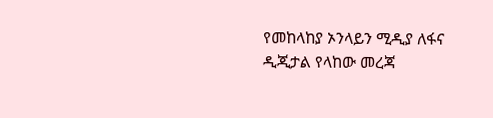የመከላከያ ኦንላይን ሚዲያ ለፋና ዲጂታል የላከው መረጃ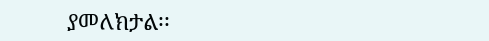ያመለክታል፡፡